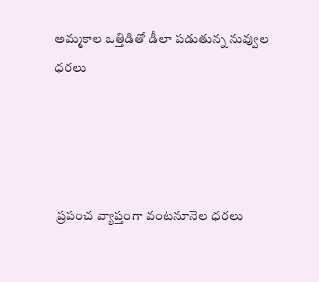అమ్మకాల ఒత్తిడితో డీలా పడుతున్న నువ్వుల ధరలు




 ప్రపంచ వ్యాప్తంగా వంటనూనెల ధరలు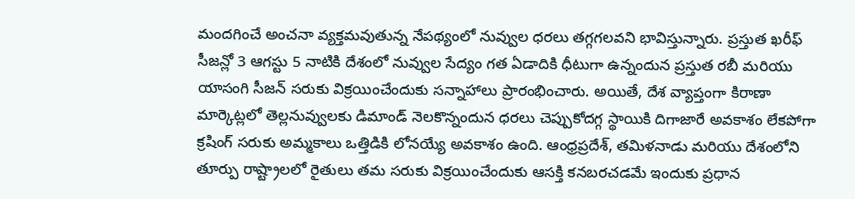మందగించే అంచనా వ్యక్తమవుతున్న నేపథ్యంలో నువ్వుల ధరలు తగ్గగలవని భావిస్తున్నారు. ప్రస్తుత ఖరీఫ్ సీజన్లో 3 ఆగస్టు 5 నాటికి దేశంలో నువ్వుల సేద్యం గత ఏడాదికి ధీటుగా ఉన్నందున ప్రస్తుత రబీ మరియు యాసంగి సీజన్ సరుకు విక్రయించేందుకు సన్నాహాలు ప్రారంభించారు. అయితే, దేశ వ్యాప్తంగా కిరాణా మార్కెట్లలో తెల్లనువ్వులకు డిమాండ్ నెలకొన్నందున ధరలు చెప్పుకోదగ్గ స్థాయికి దిగాజారే అవకాశం లేకపోగా క్రషింగ్ సరుకు అమ్మకాలు ఒత్తిడికి లోనయ్యే అవకాశం ఉంది. ఆంధ్రప్రదేశ్, తమిళనాడు మరియు దేశంలోని తూర్పు రాష్ట్రాలలో రైతులు తమ సరుకు విక్రయించేందుకు ఆసక్తి కనబరచడమే ఇందుకు ప్రధాన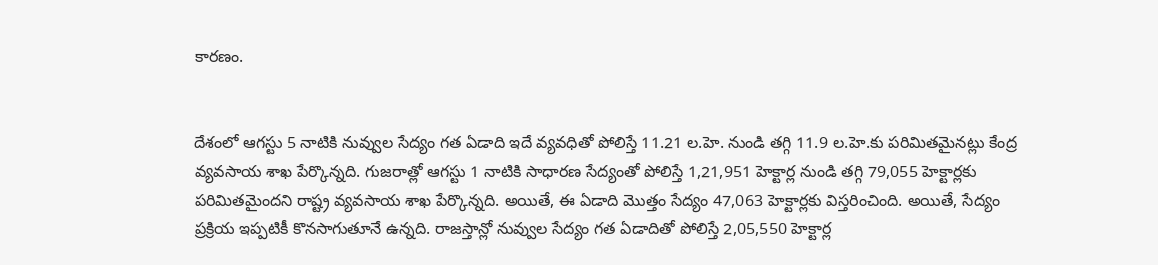కారణం.


దేశంలో ఆగస్టు 5 నాటికి నువ్వుల సేద్యం గత ఏడాది ఇదే వ్యవధితో పోలిస్తే 11.21 ల.హె. నుండి తగ్గి 11.9 ల.హె.కు పరిమితమైనట్లు కేంద్ర వ్యవసాయ శాఖ పేర్కొన్నది. గుజరాత్లో ఆగస్టు 1 నాటికి సాధారణ సేద్యంతో పోలిస్తే 1,21,951 హెక్టార్ల నుండి తగ్గి 79,055 హెక్టార్లకు పరిమితమైందని రాష్ట్ర వ్యవసాయ శాఖ పేర్కొన్నది. అయితే, ఈ ఏడాది మొత్తం సేద్యం 47,063 హెక్టార్లకు విస్తరించింది. అయితే, సేద్యం ప్రక్రియ ఇప్పటికీ కొనసాగుతూనే ఉన్నది. రాజస్తాన్లో నువ్వుల సేద్యం గత ఏడాదితో పోలిస్తే 2,05,550 హెక్టార్ల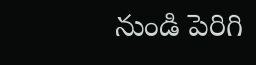నుండి పెరిగి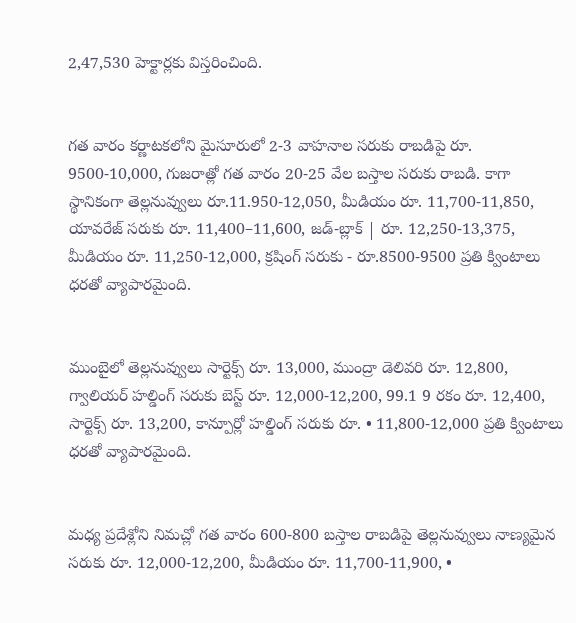2,47,530 హెక్టార్లకు విస్తరించింది.


గత వారం కర్ణాటకలోని మైసూరులో 2-3 వాహనాల సరుకు రాబడిపై రూ. 9500-10,000, గుజరాత్లో గత వారం 20-25 వేల బస్తాల సరుకు రాబడి. కాగా స్థానికంగా తెల్లనువ్వులు రూ.11.950-12,050, మీడియం రూ. 11,700-11,850, యావరేజ్ సరుకు రూ. 11,400–11,600, జడ్-బ్లాక్ | రూ. 12,250-13,375, మీడియం రూ. 11,250-12,000, క్రషింగ్ సరుకు - రూ.8500-9500 ప్రతి క్వింటాలు ధరతో వ్యాపారమైంది.


ముంబైలో తెల్లనువ్వులు సార్టెక్స్ రూ. 13,000, ముంద్రా డెలివరి రూ. 12,800, గ్వాలియర్ హల్డింగ్ సరుకు బెస్ట్ రూ. 12,000-12,200, 99.1 9 రకం రూ. 12,400, సార్టెక్స్ రూ. 13,200, కాన్పూర్లో హల్డింగ్ సరుకు రూ. • 11,800-12,000 ప్రతి క్వింటాలు ధరతో వ్యాపారమైంది.


మధ్య ప్రదేశ్లోని నిమచ్లో గత వారం 600-800 బస్తాల రాబడిపై తెల్లనువ్వులు నాణ్యమైన సరుకు రూ. 12,000-12,200, మీడియం రూ. 11,700-11,900, •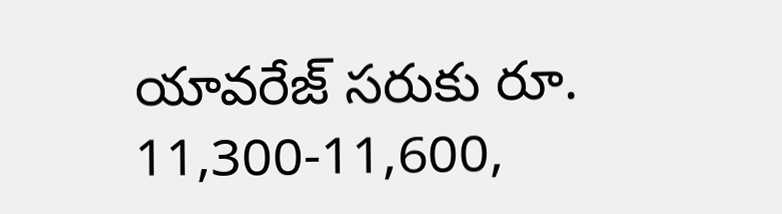యావరేజ్ సరుకు రూ. 11,300-11,600,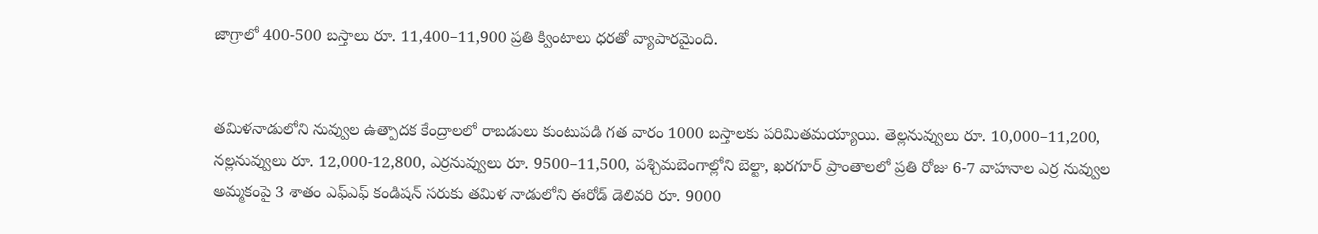జాగ్రాలో 400-500 బస్తాలు రూ. 11,400–11,900 ప్రతి క్వింటాలు ధరతో వ్యాపారమైంది.


తమిళనాడులోని నువ్వుల ఉత్పాదక కేంద్రాలలో రాబడులు కుంటుపడి గత వారం 1000 బస్తాలకు పరిమితమయ్యాయి. తెల్లనువ్వులు రూ. 10,000–11,200, నల్లనువ్వులు రూ. 12,000-12,800, ఎర్రనువ్వులు రూ. 9500–11,500, పశ్చిమబెంగాల్లోని బెల్టా, ఖరగూర్ ప్రాంతాలలో ప్రతి రోజు 6-7 వాహనాల ఎర్ర నువ్వుల అమ్మకంపై 3 శాతం ఎఫ్ఎఫ్ కండిషన్ సరుకు తమిళ నాడులోని ఈరోడ్ డెలివరి రూ. 9000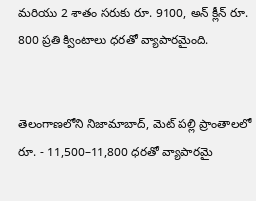మరియు 2 శాతం సరుకు రూ. 9100, అన్ క్లీన్ రూ. 800 ప్రతి క్వింటాలు ధరతో వ్యాపారమైంది.


తెలంగాణలోని నిజామాబాద్, మెట్ పల్లి ప్రాంతాలలో రూ. - 11,500–11,800 ధరతో వ్యాపారమై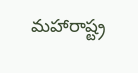మహారాష్ట్ర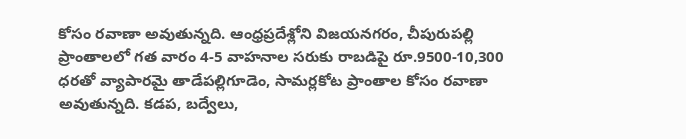కోసం రవాణా అవుతున్నది. ఆంధ్రప్రదేశ్లోని విజయనగరం, చీపురుపల్లి ప్రాంతాలలో గత వారం 4-5 వాహనాల సరుకు రాబడిపై రూ.9500-10,300 ధరతో వ్యాపారమై తాడేపల్లిగూడెం, సామర్లకోట ప్రాంతాల కోసం రవాణా అవుతున్నది. కడప, బద్వేలు,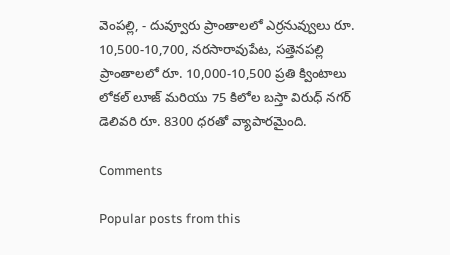వెంపల్లి, - దువ్వూరు ప్రాంతాలలో ఎర్రనువ్వులు రూ. 10,500-10,700, నరసారావుపేట, సత్తెనపల్లి ప్రాంతాలలో రూ. 10,000-10,500 ప్రతి క్వింటాలు లోకల్ లూజ్ మరియు 75 కిలోల బస్తా విరుధ్ నగర్ డెలివరి రూ. 8300 ధరతో వ్యాపారమైంది.

Comments

Popular posts from this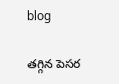blog

తగ్గిన పెసర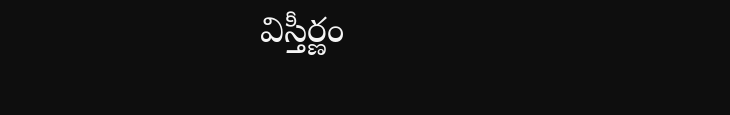విస్తీర్ణం